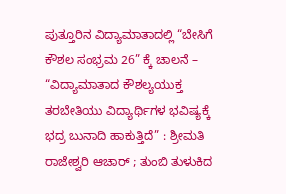ಪುತ್ತೂರಿನ ವಿದ್ಯಾಮಾತಾದಲ್ಲಿ “ಬೇಸಿಗೆ ಕೌಶಲ ಸಂಭ್ರಮ 26” ಕ್ಕೆ ಚಾಲನೆ – “ವಿದ್ಯಾಮಾತಾದ ಕೌಶಲ್ಯಯುಕ್ತ ತರಬೇತಿಯು ವಿದ್ಯಾರ್ಥಿಗಳ ಭವಿಷ್ಯಕ್ಕೆ ಭದ್ರ ಬುನಾದಿ ಹಾಕುತ್ತಿದೆ” : ಶ್ರೀಮತಿ ರಾಜೇಶ್ವರಿ ಆಚಾರ್ ; ತುಂಬಿ ತುಳುಕಿದ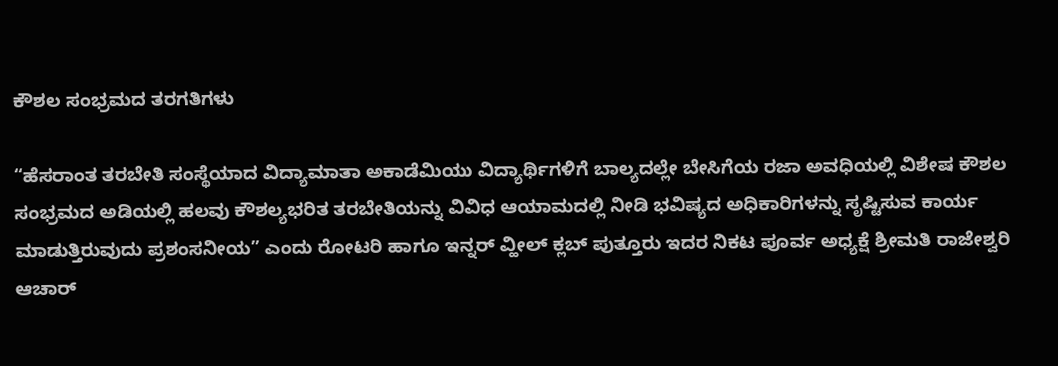ಕೌಶಲ ಸಂಭ್ರಮದ ತರಗತಿಗಳು

“ಹೆಸರಾಂತ ತರಬೇತಿ ಸಂಸ್ಥೆಯಾದ ವಿದ್ಯಾಮಾತಾ ಅಕಾಡೆಮಿಯು ವಿದ್ಯಾರ್ಥಿಗಳಿಗೆ ಬಾಲ್ಯದಲ್ಲೇ ಬೇಸಿಗೆಯ ರಜಾ ಅವಧಿಯಲ್ಲಿ ವಿಶೇಷ ಕೌಶಲ ಸಂಭ್ರಮದ ಅಡಿಯಲ್ಲಿ ಹಲವು ಕೌಶಲ್ಯಭರಿತ ತರಬೇತಿಯನ್ನು ವಿವಿಧ ಆಯಾಮದಲ್ಲಿ ನೀಡಿ ಭವಿಷ್ಯದ ಅಧಿಕಾರಿಗಳನ್ನು ಸೃಷ್ಟಿಸುವ ಕಾರ್ಯ ಮಾಡುತ್ತಿರುವುದು ಪ್ರಶಂಸನೀಯ” ಎಂದು ರೋಟರಿ ಹಾಗೂ ಇನ್ನರ್ ವ್ಹೀಲ್ ಕ್ಲಬ್ ಪುತ್ತೂರು ಇದರ ನಿಕಟ ಪೂರ್ವ ಅಧ್ಯಕ್ಷೆ ಶ್ರೀಮತಿ ರಾಜೇಶ್ವರಿ ಆಚಾರ್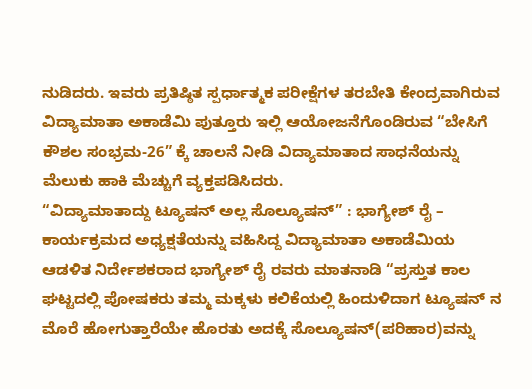ನುಡಿದರು. ಇವರು ಪ್ರತಿಷ್ಠಿತ ಸ್ಪರ್ಧಾತ್ಮಕ ಪರೀಕ್ಷೆಗಳ ತರಬೇತಿ ಕೇಂದ್ರವಾಗಿರುವ ವಿದ್ಯಾಮಾತಾ ಅಕಾಡೆಮಿ ಪುತ್ತೂರು ಇಲ್ಲಿ ಆಯೋಜನೆಗೊಂಡಿರುವ “ಬೇಸಿಗೆ ಕೌಶಲ ಸಂಭ್ರಮ-26” ಕ್ಕೆ ಚಾಲನೆ ನೀಡಿ ವಿದ್ಯಾಮಾತಾದ ಸಾಧನೆಯನ್ನು ಮೆಲುಕು ಹಾಕಿ ಮೆಚ್ಚುಗೆ ವ್ಯಕ್ತಪಡಿಸಿದರು.
“ವಿದ್ಯಾಮಾತಾದ್ದು ಟ್ಯೂಷನ್ ಅಲ್ಲ ಸೊಲ್ಯೂಷನ್” : ಭಾಗ್ಯೇಶ್ ರೈ – ಕಾರ್ಯಕ್ರಮದ ಅಧ್ಯಕ್ಷತೆಯನ್ನು ವಹಿಸಿದ್ದ ವಿದ್ಯಾಮಾತಾ ಅಕಾಡೆಮಿಯ ಆಡಳಿತ ನಿರ್ದೇಶಕರಾದ ಭಾಗ್ಯೇಶ್ ರೈ ರವರು ಮಾತನಾಡಿ “ಪ್ರಸ್ತುತ ಕಾಲ ಘಟ್ಟದಲ್ಲಿ ಪೋಷಕರು ತಮ್ಮ ಮಕ್ಕಳು ಕಲಿಕೆಯಲ್ಲಿ ಹಿಂದುಳಿದಾಗ ಟ್ಯೂಷನ್ ನ ಮೊರೆ ಹೋಗುತ್ತಾರೆಯೇ ಹೊರತು ಅದಕ್ಕೆ ಸೊಲ್ಯೂಷನ್(ಪರಿಹಾರ)ವನ್ನು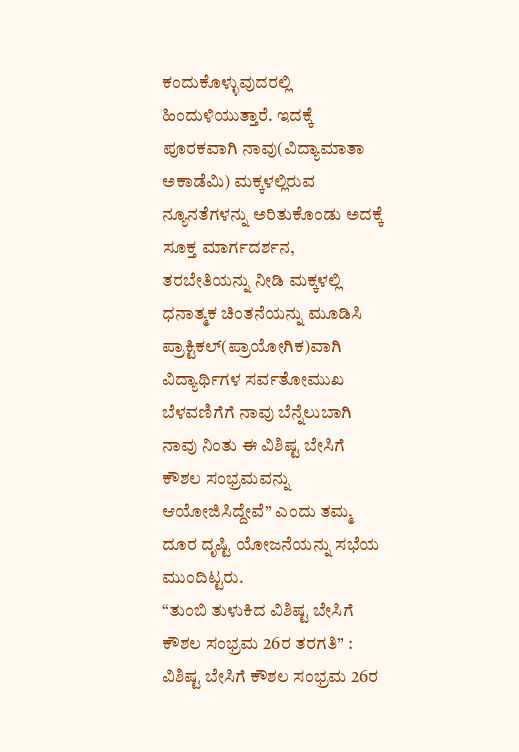ಕಂದುಕೊಳ್ಳುವುದರಲ್ಲಿ ಹಿಂದುಳಿಯುತ್ತಾರೆ. ಇದಕ್ಕೆ ಪೂರಕವಾಗಿ ನಾವು(ವಿದ್ಯಾಮಾತಾ ಅಕಾಡೆಮಿ) ಮಕ್ಕಳಲ್ಲಿರುವ ನ್ಯೂನತೆಗಳನ್ನು ಅರಿತುಕೊಂಡು ಅದಕ್ಕೆ ಸೂಕ್ತ ಮಾರ್ಗದರ್ಶನ, ತರಬೇತಿಯನ್ನು ನೀಡಿ ಮಕ್ಕಳಲ್ಲಿ ಧನಾತ್ಮಕ ಚಿಂತನೆಯನ್ನು ಮೂಡಿಸಿ ಪ್ರಾಕ್ಟಿಕಲ್(ಪ್ರಾಯೋಗಿಕ)ವಾಗಿ ವಿದ್ಯಾರ್ಥಿಗಳ ಸರ್ವತೋಮುಖ ಬೆಳವಣಿಗೆಗೆ ನಾವು ಬೆನ್ನೆಲುಬಾಗಿ ನಾವು ನಿಂತು ಈ ವಿಶಿಷ್ಟ ಬೇಸಿಗೆ ಕೌಶಲ ಸಂಭ್ರಮವನ್ನು ಆಯೋಜಿಸಿದ್ದೇವೆ” ಎಂದು ತಮ್ಮ ದೂರ ದೃಷ್ಟಿ ಯೋಜನೆಯನ್ನು ಸಭೆಯ ಮುಂದಿಟ್ಟರು.
“ತುಂಬಿ ತುಳುಕಿದ ವಿಶಿಷ್ಟ ಬೇಸಿಗೆ ಕೌಶಲ ಸಂಭ್ರಮ 26ರ ತರಗತಿ” : ವಿಶಿಷ್ಟ ಬೇಸಿಗೆ ಕೌಶಲ ಸಂಭ್ರಮ 26ರ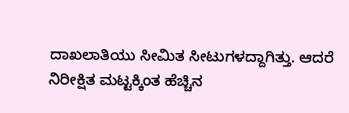ದಾಖಲಾತಿಯು ಸೀಮಿತ ಸೀಟುಗಳದ್ದಾಗಿತ್ತು. ಆದರೆ ನಿರೀಕ್ಷಿತ ಮಟ್ಟಕ್ಕಿಂತ ಹೆಚ್ಚಿನ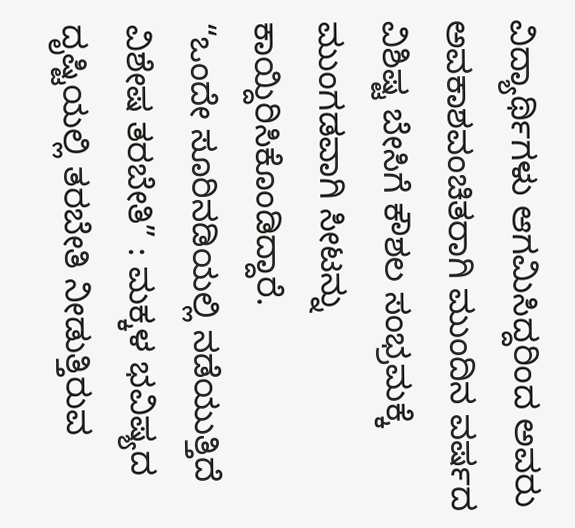ವಿದ್ಯಾರ್ಥಿಗಳು ಆಗಮಿಸಿದ್ದರಿಂದ ಅವರು ಅವಕಾಶವಂಚಿತರಾಗಿ ಮುಂದಿನ ವರ್ಷದ ವಿಶಿಷ್ಟ ಬೇಸಿಗೆ ಕೌಶಲ ಸಂಭ್ರಮಕ್ಕೆ ಮುಂಗಡವಾಗಿ ಸೀಟನ್ನು ಕಾಯ್ದಿರಿಸಿಕೊಂಡಿದ್ದಾರೆ.
“ಒಂದೇ ಸೂರಿನಡಿಯಲ್ಲಿ ನಡೆಯುತ್ತಿದೆ ವಿಶೇಷ ತರಬೇತಿ” : ಮಕ್ಕಳ ಭವಿಷ್ಯದ ದೃಷ್ಟಿಯಲ್ಲಿ ತರಬೇತಿ ನೀಡುತ್ತಿರುವ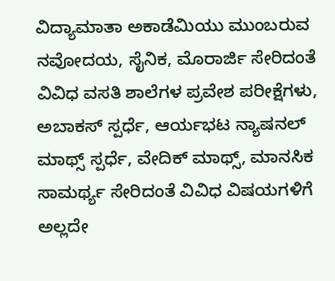ವಿದ್ಯಾಮಾತಾ ಅಕಾಡೆಮಿಯು ಮುಂಬರುವ ನವೋದಯ, ಸೈನಿಕ, ಮೊರಾರ್ಜಿ ಸೇರಿದಂತೆ ವಿವಿಧ ವಸತಿ ಶಾಲೆಗಳ ಪ್ರವೇಶ ಪರೀಕ್ಷೆಗಳು, ಅಬಾಕಸ್ ಸ್ಪರ್ಧೆ, ಆರ್ಯಭಟ ನ್ಯಾಷನಲ್ ಮಾಥ್ಸ್ ಸ್ಪರ್ಧೆ, ವೇದಿಕ್ ಮಾಥ್ಸ್, ಮಾನಸಿಕ ಸಾಮರ್ಥ್ಯ ಸೇರಿದಂತೆ ವಿವಿಧ ವಿಷಯಗಳಿಗೆ ಅಲ್ಲದೇ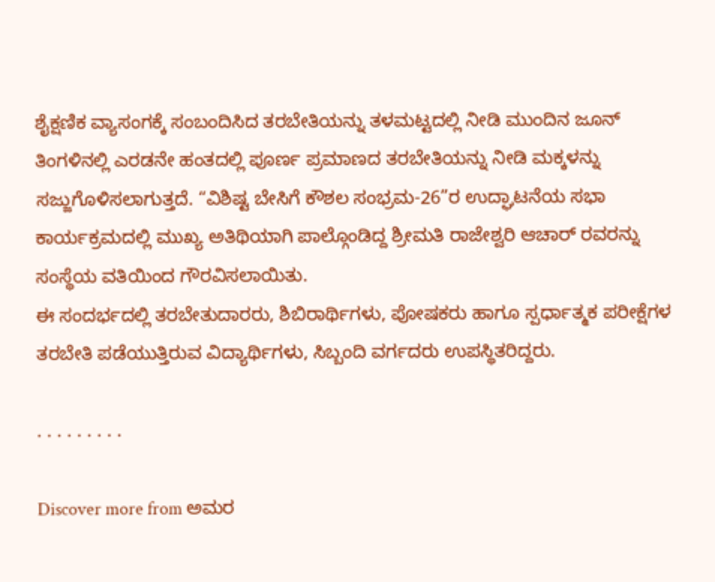ಶೈಕ್ಷಣಿಕ ವ್ಯಾಸಂಗಕ್ಕೆ ಸಂಬಂದಿಸಿದ ತರಬೇತಿಯನ್ನು ತಳಮಟ್ಟದಲ್ಲಿ ನೀಡಿ ಮುಂದಿನ ಜೂನ್ ತಿಂಗಳಿನಲ್ಲಿ ಎರಡನೇ ಹಂತದಲ್ಲಿ ಪೂರ್ಣ ಪ್ರಮಾಣದ ತರಬೇತಿಯನ್ನು ನೀಡಿ ಮಕ್ಕಳನ್ನು ಸಜ್ಜುಗೊಳಿಸಲಾಗುತ್ತದೆ. “ವಿಶಿಷ್ಟ ಬೇಸಿಗೆ ಕೌಶಲ ಸಂಭ್ರಮ-26”ರ ಉದ್ಘಾಟನೆಯ ಸಭಾ ಕಾರ್ಯಕ್ರಮದಲ್ಲಿ ಮುಖ್ಯ ಅತಿಥಿಯಾಗಿ ಪಾಲ್ಗೊಂಡಿದ್ದ ಶ್ರೀಮತಿ ರಾಜೇಶ್ವರಿ ಆಚಾರ್ ರವರನ್ನು ಸಂಸ್ಥೆಯ ವತಿಯಿಂದ ಗೌರವಿಸಲಾಯಿತು.
ಈ ಸಂದರ್ಭದಲ್ಲಿ ತರಬೇತುದಾರರು, ಶಿಬಿರಾರ್ಥಿಗಳು, ಪೋಷಕರು ಹಾಗೂ ಸ್ಪರ್ಧಾತ್ಮಕ ಪರೀಕ್ಷೆಗಳ ತರಬೇತಿ ಪಡೆಯುತ್ತಿರುವ ವಿದ್ಯಾರ್ಥಿಗಳು, ಸಿಬ್ಬಂದಿ ವರ್ಗದರು ಉಪಸ್ಥಿತರಿದ್ದರು.

. . . . . . . . .

Discover more from ಅಮರ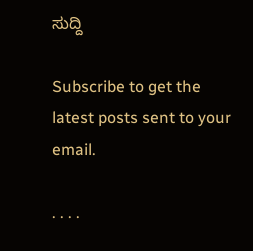ಸುದ್ದಿ

Subscribe to get the latest posts sent to your email.

. . . .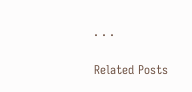. . .

Related Posts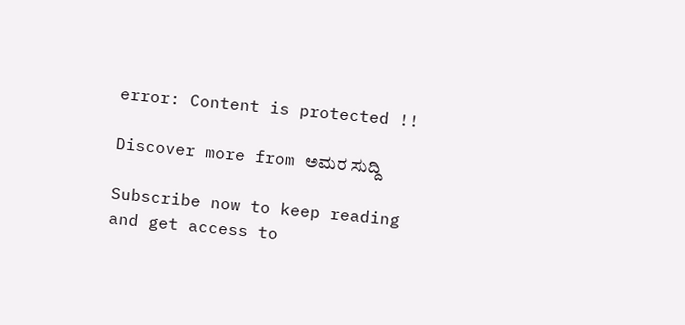error: Content is protected !!

Discover more from ಅಮರ ಸುದ್ದಿ

Subscribe now to keep reading and get access to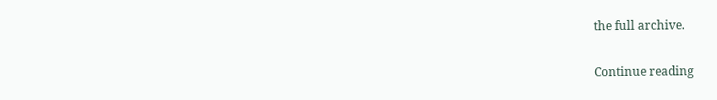the full archive.

Continue reading